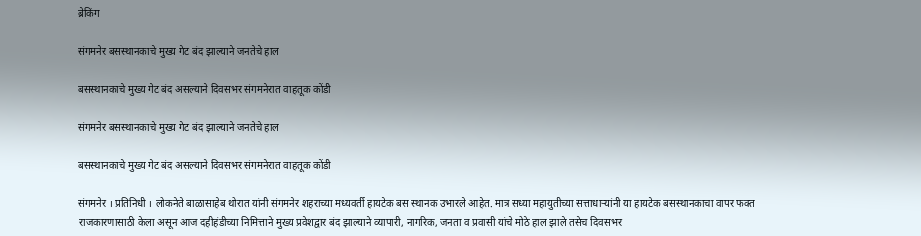ब्रेकिंग

संगमनेर बसस्थानकाचे मुख्य गेट बंद झाल्याने जनतेचे हाल

बसस्थानकाचे मुख्य गेट बंद असल्याने दिवसभर संगमनेरात वाहतूक कोंडी

संगमनेर बसस्थानकाचे मुख्य गेट बंद झाल्याने जनतेचे हाल

बसस्थानकाचे मुख्य गेट बंद असल्याने दिवसभर संगमनेरात वाहतूक कोंडी

संगमनेर । प्रतिनिधी । लोकनेते बाळासाहेब थोरात यांनी संगमनेर शहराच्या मध्यवर्ती हायटेक बस स्थानक उभारले आहेत. मात्र सध्या महायुतीच्या सत्ताधाऱ्यांनी या हायटेक बसस्थानकाचा वापर फक्त राजकारणासाठी केला असून आज दहीहंडीच्या निमित्ताने मुख्य प्रवेशद्वार बंद झाल्याने व्यापारी, नागरिक, जनता व प्रवासी यांचे मोठे हाल झाले तसेच दिवसभर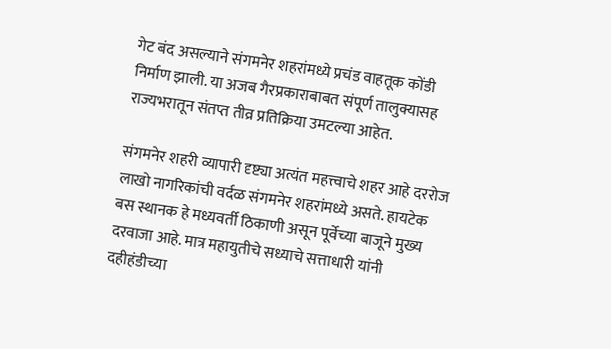गेट बंद असल्याने संगमनेर शहरांमध्ये प्रचंड वाहतूक कोंडी निर्माण झाली. या अजब गैरप्रकाराबाबत संपूर्ण तालुक्यासह राज्यभरातून संतप्त तीव्र प्रतिक्रिया उमटल्या आहेत.

संगमनेर शहरी व्यापारी दृष्ट्या अत्यंत महत्त्वाचे शहर आहे दररोज लाखो नागरिकांची वर्दळ संगमनेर शहरांमध्ये असते. हायटेक बस स्थानक हे मध्यवर्ती ठिकाणी असून पूर्वेच्या बाजूने मुख्य दरवाजा आहे. मात्र महायुतीचे सध्याचे सत्ताधारी यांनी दहीहंडीच्या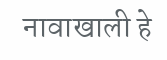नावाखाली हे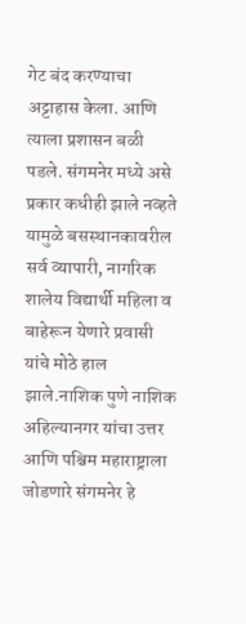गेट बंद करण्याचा अट्टाहास केला. आणि त्याला प्रशासन बळी पडले. संगमनेर मध्ये असे प्रकार कधीही झाले नव्हते यामुळे बसस्थानकावरील सर्व व्यापारी, नागरिक शालेय विद्यार्थी महिला व बाहेरून येणारे प्रवासी यांचे मोठे हाल झाले.नाशिक पुणे नाशिक अहिल्यानगर यांचा उत्तर आणि पश्चिम महाराष्ट्राला जोडणारे संगमनेर हे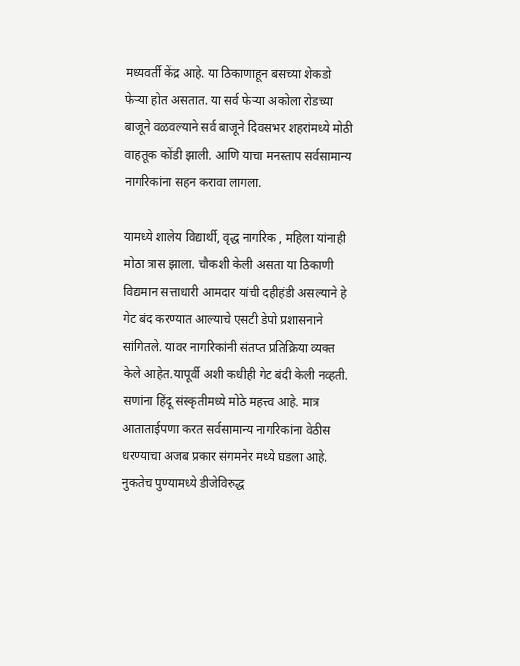मध्यवर्ती केंद्र आहे. या ठिकाणाहून बसच्या शेकडो फेऱ्या होत असतात. या सर्व फेऱ्या अकोला रोडच्या बाजूने वळवल्याने सर्व बाजूने दिवसभर शहरांमध्ये मोठी वाहतूक कोंडी झाली. आणि याचा मनस्ताप सर्वसामान्य नागरिकांना सहन करावा लागला.

यामध्ये शालेय विद्यार्थी, वृद्ध नागरिक , महिला यांनाही मोठा त्रास झाला. चौकशी केली असता या ठिकाणी विद्यमान सत्ताधारी आमदार यांची दहीहंडी असल्याने हे गेट बंद करण्यात आल्याचे एसटी डेपो प्रशासनाने सांगितले. यावर नागरिकांनी संतप्त प्रतिक्रिया व्यक्त केले आहेत.यापूर्वी अशी कधीही गेट बंदी केली नव्हती. सणांना हिंदू संस्कृतीमध्ये मोठे महत्त्व आहे. मात्र आताताईपणा करत सर्वसामान्य नागरिकांना वेठीस धरण्याचा अजब प्रकार संगमनेर मध्ये घडला आहे. नुकतेच पुण्यामध्ये डीजेविरुद्ध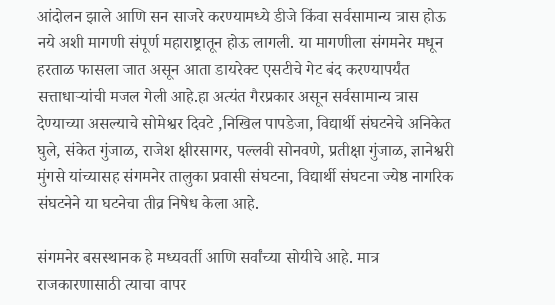आंदोलन झाले आणि सन साजरे करण्यामध्ये डीजे किंवा सर्वसामान्य त्रास होऊ नये अशी मागणी संपूर्ण महाराष्ट्रातून होऊ लागली. या मागणीला संगमनेर मधून हरताळ फासला जात असून आता डायरेक्ट एसटीचे गेट बंद करण्यापर्यंत सत्ताधाऱ्यांची मजल गेली आहे.हा अत्यंत गैरप्रकार असून सर्वसामान्य त्रास देण्याच्या असल्याचे सोमेश्वर दिवटे ,निखिल पापडेजा, विद्यार्थी संघटनेचे अनिकेत घुले, संकेत गुंजाळ, राजेश क्षीरसागर, पल्लवी सोनवणे, प्रतीक्षा गुंजाळ, ज्ञानेश्वरी मुंगसे यांच्यासह संगमनेर तालुका प्रवासी संघटना, विद्यार्थी संघटना ज्येष्ठ नागरिक संघटनेने या घटनेचा तीव्र निषेध केला आहे.

संगमनेर बसस्थानक हे मध्यवर्ती आणि सर्वांच्या सोयीचे आहे. मात्र राजकारणासाठी त्याचा वापर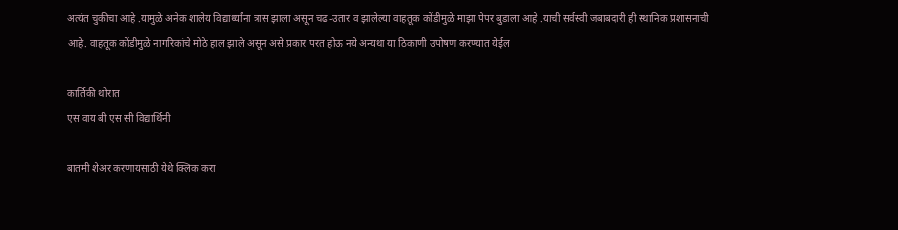अत्यंत चुकीचा आहे .यामुळे अनेक शालेय विद्यार्थ्यांना त्रास झाला असून चढ-उतार व झालेल्या वाहतूक कोंडीमुळे माझा पेपर बुडाला आहे .याची सर्वस्वी जबाबदारी ही स्थानिक प्रशासनाची आहे. वाहतूक कोंडीमुळे नागरिकांचे मोठे हाल झाले असून असे प्रकार परत होऊ नये अन्यथा या ठिकाणी उपोषण करण्यात येईल

कार्तिकी थोरात
एस वाय बी एस सी विद्यार्थिनी

बातमी शेअर करणायसाठी येथे क्लिक करा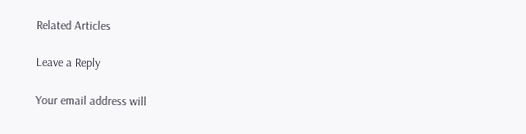Related Articles

Leave a Reply

Your email address will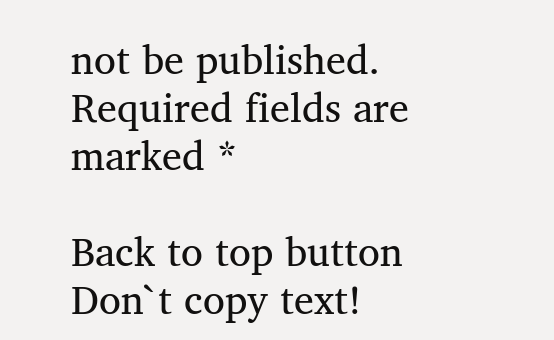not be published. Required fields are marked *

Back to top button
Don`t copy text!